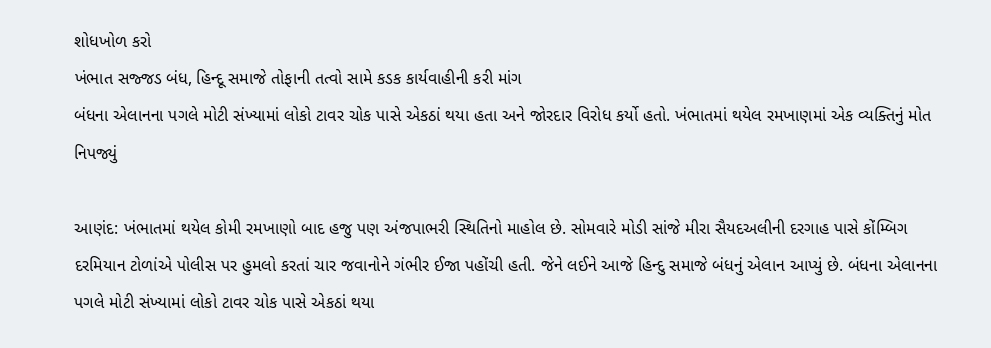શોધખોળ કરો
ખંભાત સજ્જડ બંધ, હિન્દૂ સમાજે તોફાની તત્વો સામે કડક કાર્યવાહીની કરી માંગ
બંધના એલાનના પગલે મોટી સંખ્યામાં લોકો ટાવર ચોક પાસે એકઠાં થયા હતા અને જોરદાર વિરોધ કર્યો હતો. ખંભાતમાં થયેલ રમખાણમાં એક વ્યક્તિનું મોત નિપજ્યું

આણંદ: ખંભાતમાં થયેલ કોમી રમખાણો બાદ હજુ પણ અંજપાભરી સ્થિતિનો માહોલ છે. સોમવારે મોડી સાંજે મીરા સૈયદઅલીની દરગાહ પાસે કોંમ્બિગ દરમિયાન ટોળાંએ પોલીસ પર હુમલો કરતાં ચાર જવાનોને ગંભીર ઈજા પહોંચી હતી. જેને લઈને આજે હિન્દુ સમાજે બંધનું એલાન આપ્યું છે. બંધના એલાનના પગલે મોટી સંખ્યામાં લોકો ટાવર ચોક પાસે એકઠાં થયા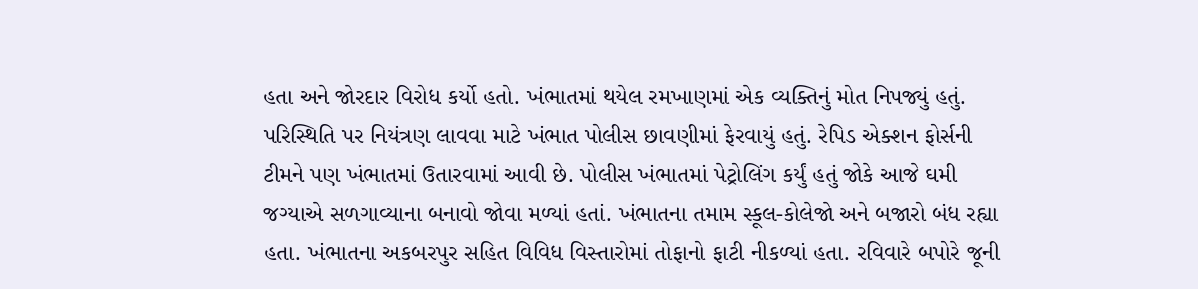હતા અને જોરદાર વિરોધ કર્યો હતો. ખંભાતમાં થયેલ રમખાણમાં એક વ્યક્તિનું મોત નિપજ્યું હતું. પરિસ્થિતિ પર નિયંત્રણ લાવવા માટે ખંભાત પોલીસ છાવણીમાં ફેરવાયું હતું. રેપિડ એક્શન ફોર્સની ટીમને પણ ખંભાતમાં ઉતારવામાં આવી છે. પોલીસ ખંભાતમાં પેટ્રોલિંગ કર્યું હતું જોકે આજે ઘમી જગ્યાએ સળગાવ્યાના બનાવો જોવા મળ્યાં હતાં. ખંભાતના તમામ સ્કૂલ-કોલેજો અને બજારો બંધ રહ્યા હતા. ખંભાતના અકબરપુર સહિત વિવિધ વિસ્તારોમાં તોફાનો ફાટી નીકળ્યાં હતા. રવિવારે બપોરે જૂની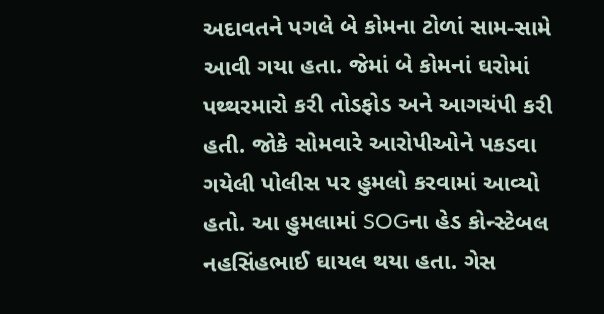અદાવતને પગલે બે કોમના ટોળાં સામ-સામે આવી ગયા હતા. જેમાં બે કોમનાં ઘરોમાં પથ્થરમારો કરી તોડફોડ અને આગચંપી કરી હતી. જોકે સોમવારે આરોપીઓને પકડવા ગયેલી પોલીસ પર હુમલો કરવામાં આવ્યો હતો. આ હુમલામાં SOGના હેડ કોન્સ્ટેબલ નહસિંહભાઈ ઘાયલ થયા હતા. ગેસ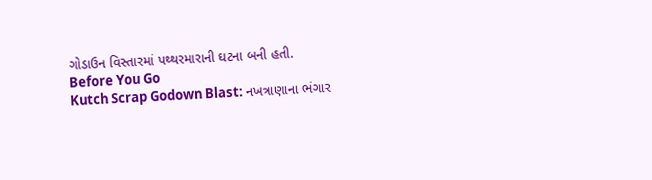ગોડાઉન વિસ્તારમાં પથ્થરમારાની ઘટના બની હતી.
Before You Go
Kutch Scrap Godown Blast: નખત્રાણાના ભંગાર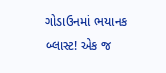ગોડાઉનમાં ભયાનક બ્લાસ્ટ! એક જ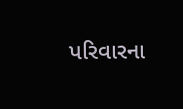પરિવારના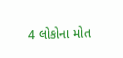4 લોકોના મોત